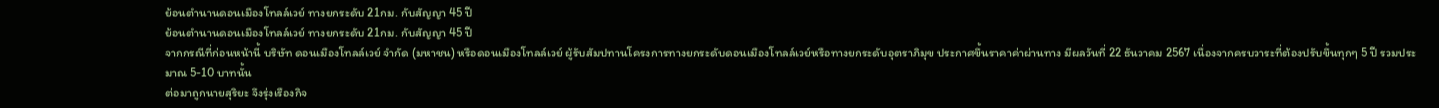ย้อนตำนานดอนเมืองโทลล์เวย์ ทางยกระดับ 21กม. กับสัญญา 45 ปี
ย้อนตำนานดอนเมืองโทลล์เวย์ ทางยกระดับ 21กม. กับสัญญา 45 ปี
จากกรณีที่ก่อนหน้านี้ บริษัท ดอนเมืองโทลล์เวย์ จำกัด (มหาชน) หรือดอนเมืองโทลล์เวย์ ผู้รับสัมปทานโครงการทางยกระดับดอนเมืองโทลล์เวย์หรือทางยกระดับอุตราภิมุข ประกาศขึ้นราคาค่าผ่านทาง มีผลวันที่ 22 ธันวาคม 2567 เนื่องจากครบวาระที่ต้องปรับขึ้นทุกๆ 5 ปี รวมประมาณ 5-10 บาทนั้น
ต่อมาถูกนายสุริยะ จึงรุ่งเรืองกิจ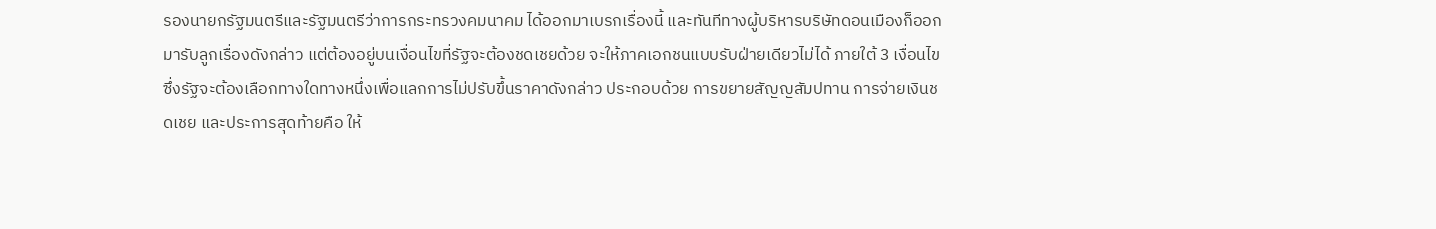รองนายกรัฐมนตรีและรัฐมนตรีว่าการกระทรวงคมนาคม ได้ออกมาเบรกเรื่องนี้ และทันทีทางผู้บริหารบริษัทดอนเมืองก็ออกมารับลูกเรื่องดังกล่าว แต่ต้องอยู่บนเงื่อนไขที่รัฐจะต้องชดเชยด้วย จะให้ภาคเอกชนแบบรับฝ่ายเดียวไม่ได้ ภายใต้ 3 เงื่อนไข ซึ่งรัฐจะต้องเลือกทางใดทางหนึ่งเพื่อแลกการไม่ปรับขึ้นราคาดังกล่าว ประกอบด้วย การขยายสัญญสัมปทาน การจ่ายเงินชดเชย และประการสุดท้ายคือ ให้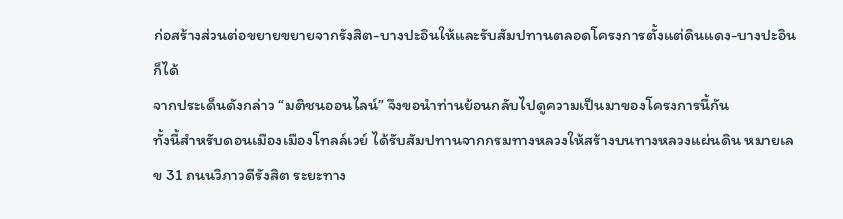ก่อสร้างส่วนต่อขยายขยายจากรังสิต-บางปะอินให้และรับสัมปทานตลอดโครงการตั้งแต่ดินแดง-บางปะอินก็ได้
จากประเด็นดังกล่าว “มติชนออนไลน์” จึงขอนำท่านย้อนกลับไปดูความเป็นมาของโครงการนี้กัน
ทั้งนี้สำหรับดอนเมืองเมืองโทลล์เวย์ ได้รับสัมปทานจากกรมทางหลวงให้สร้างบนทางหลวงแผ่นดิน หมายเลข 31 ถนนวิภาวดีรังสิต ระยะทาง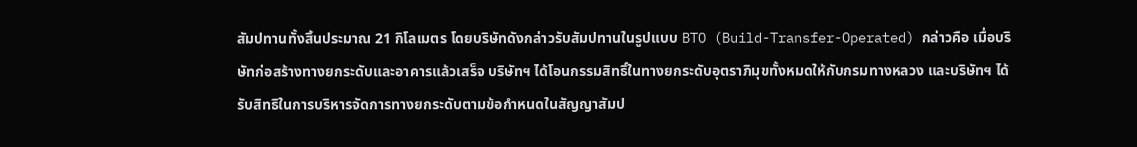สัมปทานทั้งสิ้นประมาณ 21 กิโลเมตร โดยบริษัทดังกล่าวรับสัมปทานในรูปแบบ BTO (Build-Transfer-Operated) กล่าวคือ เมื่อบริษัทก่อสร้างทางยกระดับและอาคารแล้วเสร็จ บริษัทฯ ได้โอนกรรมสิทธิ์ในทางยกระดับอุตราภิมุขทั้งหมดให้กับกรมทางหลวง และบริษัทฯ ได้รับสิทธิในการบริหารจัดการทางยกระดับตามข้อกำหนดในสัญญาสัมป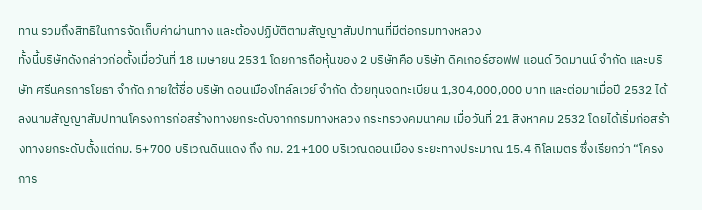ทาน รวมถึงสิทธิในการจัดเก็บค่าผ่านทาง และต้องปฏิบัติตามสัญญาสัมปทานที่มีต่อกรมทางหลวง
ทั้งนี้บริษัทดังกล่าวก่อตั้งเมื่อวันที่ 18 เมษายน 2531 โดยการถือหุ้นของ 2 บริษัทคือ บริษัท ดิคเกอร์ฮอฟฟ แอนด์ วิดมานน์ จำกัด และบริษัท ศรีนครการโยธา จำกัด ภายใต้ชื่อ บริษัท ดอนเมืองโทล์ลเวย์ จำกัด ด้วยทุนจดทะเบียน 1,304,000,000 บาท และต่อมาเมื่อปี 2532 ได้ลงนามสัญญาสัมปทานโครงการก่อสร้างทางยกระดับจากกรมทางหลวง กระทรวงคมนาคม เมื่อวันที่ 21 สิงหาคม 2532 โดยได้เริ่มก่อสร้างทางยกระดับตั้งแต่กม. 5+700 บริเวณดินแดง ถึง กม. 21+100 บริเวณดอนเมือง ระยะทางประมาณ 15.4 กิโลเมตร ซึ่งเรียกว่า “โครงการ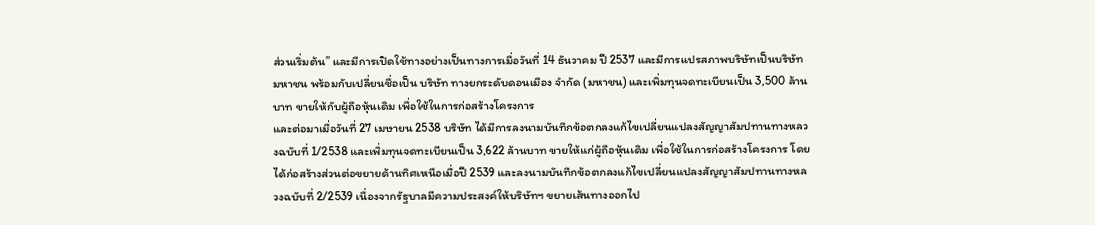ส่วนเริ่มต้น” และมีการเปิดใช้ทางอย่างเป็นทางการเมื่อวันที่ 14 ธันวาคม ปี 2537 และมีการแปรสภาพบริษัทเป็นบริษัทมหาชน พร้อมกับเปลี่ยนชื่อเป็น บริษัท ทางยกระดับดอนเมือง จำกัด (มหาชน) และเพิ่มทุนจดทะเบียนเป็น 3,500 ล้านบาท ขายให้กับผู้ถือหุ้นเดิม เพื่อใช้ในการก่อสร้างโครงการ
และต่อมาเมื่อวันที่ 27 เมษายน 2538 บริษัท ได้มีการลงนามบันทึกข้อตกลงแก้ไขเปลี่ยนแปลงสัญญาสัมปทานทางหลวงฉบับที่ 1/2538 และเพิ่มทุนจดทะเบียนเป็น 3,622 ล้านบาท ขายให้แก่ผู้ถือหุ้นเดิม เพื่อใช้ในการก่อสร้างโครงการ โดยได้ก่อสร้างส่วนต่อขยายด้านทิศเหนือเมื่อปี 2539 และลงนามบันทึกข้อตกลงแก้ไขเปลี่ยนแปลงสัญญาสัมปทานทางหลวงฉบับที่ 2/2539 เนื่องจากรัฐบาลมีความประสงค์ให้บริษัทฯ ขยายเส้นทางออกไป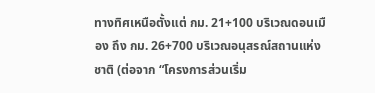ทางทิศเหนือตั้งแต่ กม. 21+100 บริเวณดอนเมือง ถึง กม. 26+700 บริเวณอนุสรณ์สถานแห่งชาติ (ต่อจาก “โครงการส่วนเริ่ม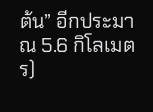ต้น” อีกประมาณ 5.6 กิโลเมตร)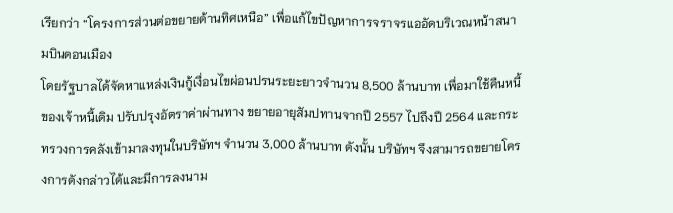เรียกว่า “โครงการส่วนต่อขยายด้านทิศเหนือ” เพื่อแก้ไขปัญหาการจราจรแออัดบริเวณหน้าสนามบินดอนเมือง
โดยรัฐบาลได้จัดหาแหล่งเงินกู้เงื่อนไขผ่อนปรนระยะยาวจำนวน 8,500 ล้านบาท เพื่อมาใช้คืนหนี้ของเจ้าหนี้เดิม ปรับปรุงอัตราค่าผ่านทาง ขยายอายุสัมปทานจากปี 2557 ไปถึงปี 2564 และกระทรวงการคลังเข้ามาลงทุนในบริษัทฯ จำนวน 3,000 ล้านบาท ดังนั้น บริษัทฯ จึงสามารถขยายโครงการดังกล่าวได้และมีการลงนาม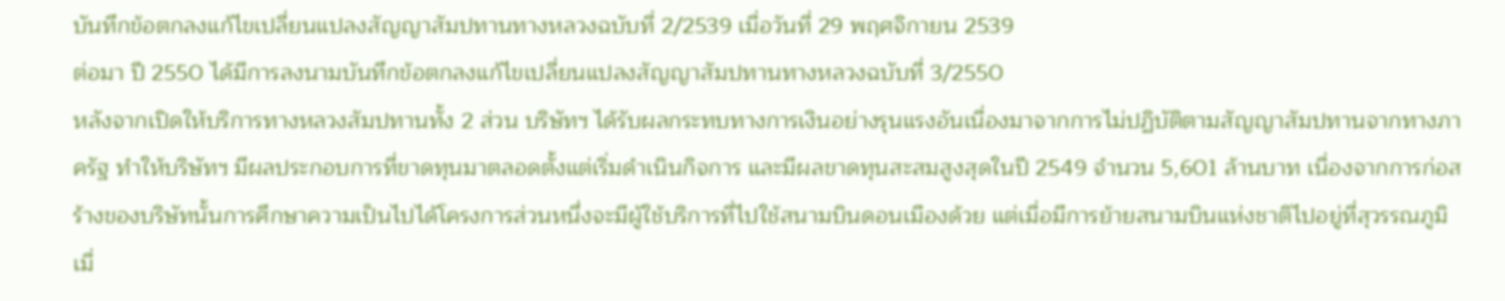บันทึกข้อตกลงแก้ไขเปลี่ยนแปลงสัญญาสัมปทานทางหลวงฉบับที่ 2/2539 เมื่อวันที่ 29 พฤศจิกายน 2539
ต่อมา ปี 2550 ได้มีการลงนามบันทึกข้อตกลงแก้ไขเปลี่ยนแปลงสัญญาสัมปทานทางหลวงฉบับที่ 3/2550
หลังจากเปิดให้บริการทางหลวงสัมปทานทั้ง 2 ส่วน บริษัทฯ ได้รับผลกระทบทางการเงินอย่างรุนแรงอันเนื่องมาจากการไม่ปฏิบัติตามสัญญาสัมปทานจากทางภาครัฐ ทำให้บริษัทฯ มีผลประกอบการที่ขาดทุนมาตลอดตั้งแต่เริ่มดำเนินกิจการ และมีผลขาดทุนสะสมสูงสุดในปี 2549 จำนวน 5,601 ล้านบาท เนื่องจากการก่อสร้างของบริษัทนั้นการศึกษาความเป็นไปได้โครงการส่วนหนึ่งจะมีผู้ใช้บริการที่ไปใช้สนามบินดอนเมืองด้วย แต่เมื่อมีการย้ายสนามบินแห่งชาติไปอยู่ที่สุวรรณภูมิเมื่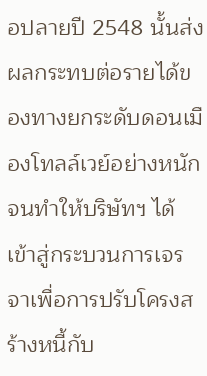อปลายปี 2548 นั้นส่งผลกระทบต่อรายได้ของทางยกระดับดอนเมืองโทลล์เวย์อย่างหนัก
จนทำให้บริษัทฯ ได้เข้าสู่กระบวนการเจรจาเพื่อการปรับโครงสร้างหนี้กับ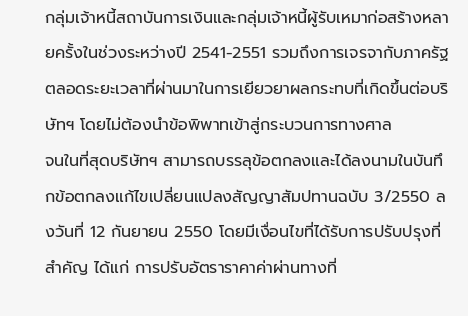กลุ่มเจ้าหนี้สถาบันการเงินและกลุ่มเจ้าหนี้ผู้รับเหมาก่อสร้างหลายครั้งในช่วงระหว่างปี 2541-2551 รวมถึงการเจรจากับภาครัฐตลอดระยะเวลาที่ผ่านมาในการเยียวยาผลกระทบที่เกิดขึ้นต่อบริษัทฯ โดยไม่ต้องนำข้อพิพาทเข้าสู่กระบวนการทางศาล
จนในที่สุดบริษัทฯ สามารถบรรลุข้อตกลงและได้ลงนามในบันทึกข้อตกลงแก้ไขเปลี่ยนแปลงสัญญาสัมปทานฉบับ 3/2550 ลงวันที่ 12 กันยายน 2550 โดยมีเงื่อนไขที่ได้รับการปรับปรุงที่สำคัญ ได้แก่ การปรับอัตราราคาค่าผ่านทางที่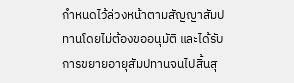กำหนดไว้ล่วงหน้าตามสัญญาสัมปทานโดยไม่ต้องขออนุมัติ และได้รับการขยายอายุสัมปทานจนไปสิ้นสุ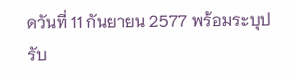ดวันที่ 11 กันยายน 2577 พร้อมระบุปรับ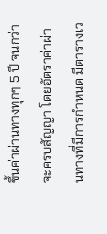ขึ้นค่าผ่านทางทุกๆ 5 ปี จนกว่าจะครบสัญญา โดยอัตราค่าผ่านทางที่มีการกำหนด มีตารางเว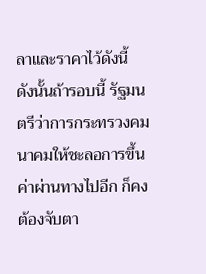ลาและราคาไว้ดังนี้
ดังนั้นถ้ารอบนี้ รัฐมนตรีว่าการกระทรวงคมนาคมให้ชะลอการขึ้นค่าผ่านทางไปอีก ก็คงต้องจับตา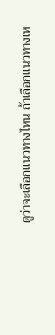ดูว่าจะเลือกแนวทางไหน ถ้าเลือกแนวทางเห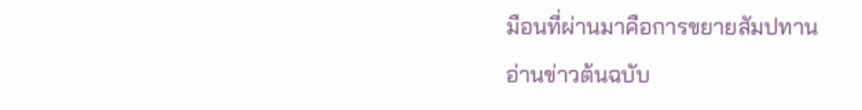มือนที่ผ่านมาคือการขยายสัมปทาน
อ่านข่าวต้นฉบับ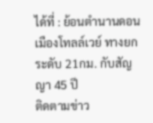ได้ที่ : ย้อนตำนานดอนเมืองโทลล์เวย์ ทางยกระดับ 21กม. กับสัญญา 45 ปี
ติดตามข่าว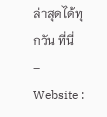ล่าสุดได้ทุกวัน ที่นี่
– Website :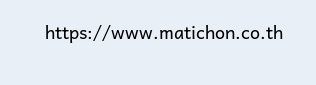https://www.matichon.co.th